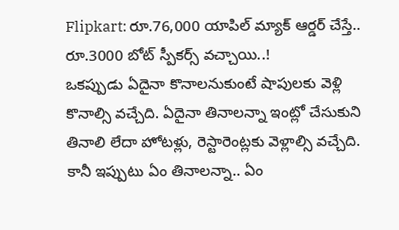Flipkart: రూ.76,000 యాపిల్ మ్యాక్ ఆర్డర్ చేస్తే.. రూ.3000 బోట్ స్పీకర్స్ వచ్చాయి..!
ఒకప్పుడు ఏదైనా కొనాలనుకుంటే షాపులకు వెళ్లి కొనాల్సి వచ్చేది. ఏదైనా తినాలన్నా ఇంట్లో చేసుకుని తినాలి లేదా హోటళ్లు, రెస్టారెంట్లకు వెళ్లాల్సి వచ్చేది. కానీ ఇప్పుటు ఏం తినాలన్నా.. ఏం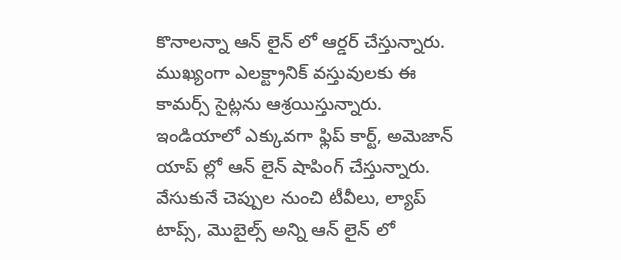కొనాలన్నా ఆన్ లైన్ లో ఆర్డర్ చేస్తున్నారు. ముఖ్యంగా ఎలక్ట్రానిక్ వస్తువులకు ఈ కామర్స్ సైట్లను ఆశ్రయిస్తున్నారు. ఇండియాలో ఎక్కువగా ఫ్లిప్ కార్ట్, అమెజాన్ యాప్ ల్లో ఆన్ లైన్ షాపింగ్ చేస్తున్నారు. వేసుకునే చెప్పుల నుంచి టీవీలు, ల్యాప్ టాప్స్, మొబైల్స్ అన్ని ఆన్ లైన్ లో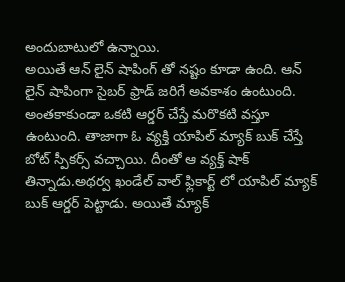అందుబాటులో ఉన్నాయి.
అయితే ఆన్ లైన్ షాపింగ్ తో నష్టం కూడా ఉంది. ఆన్ లైన్ షాపింగా సైబర్ ఫ్రాడ్ జరిగే అవకాశం ఉంటుంది. అంతకాకుండా ఒకటి ఆర్డర్ చేస్తే మరొకటి వస్తూ ఉంటుంది. తాజాగా ఓ వ్యక్తి యాపిల్ మ్యాక్ బుక్ చేస్తే బోట్ స్పీకర్స్ వచ్చాయి. దీంతో ఆ వ్యక్త్ షాక్ తిన్నాడు.అథర్వ ఖండేల్ వాల్ ఫ్లికార్ట్ లో యాపిల్ మ్యాక్ బుక్ ఆర్డర్ పెట్టాడు. అయితే మ్యాక్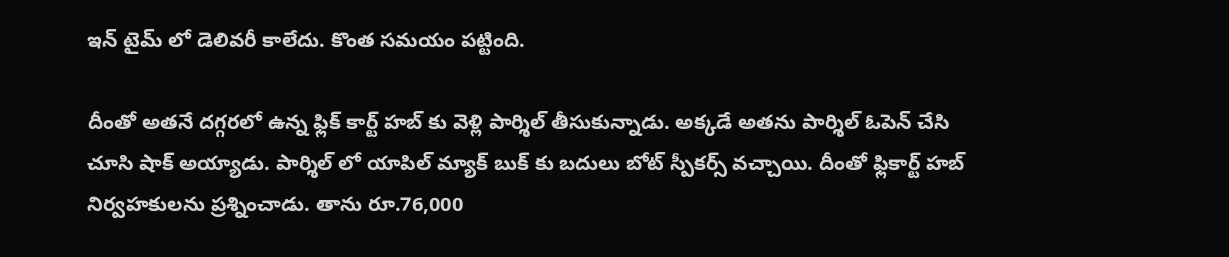ఇన్ టైమ్ లో డెలివరీ కాలేదు. కొంత సమయం పట్టింది.

దీంతో అతనే దగ్గరలో ఉన్న ఫ్లిక్ కార్ట్ హబ్ కు వెళ్లి పార్శిల్ తీసుకున్నాడు. అక్కడే అతను పార్శిల్ ఓపెన్ చేసి చూసి షాక్ అయ్యాడు. పార్శిల్ లో యాపిల్ మ్యాక్ బుక్ కు బదులు బోట్ స్పీకర్స్ వచ్చాయి. దీంతో ఫ్లికార్ట్ హబ్ నిర్వహకులను ప్రశ్నించాడు. తాను రూ.76,000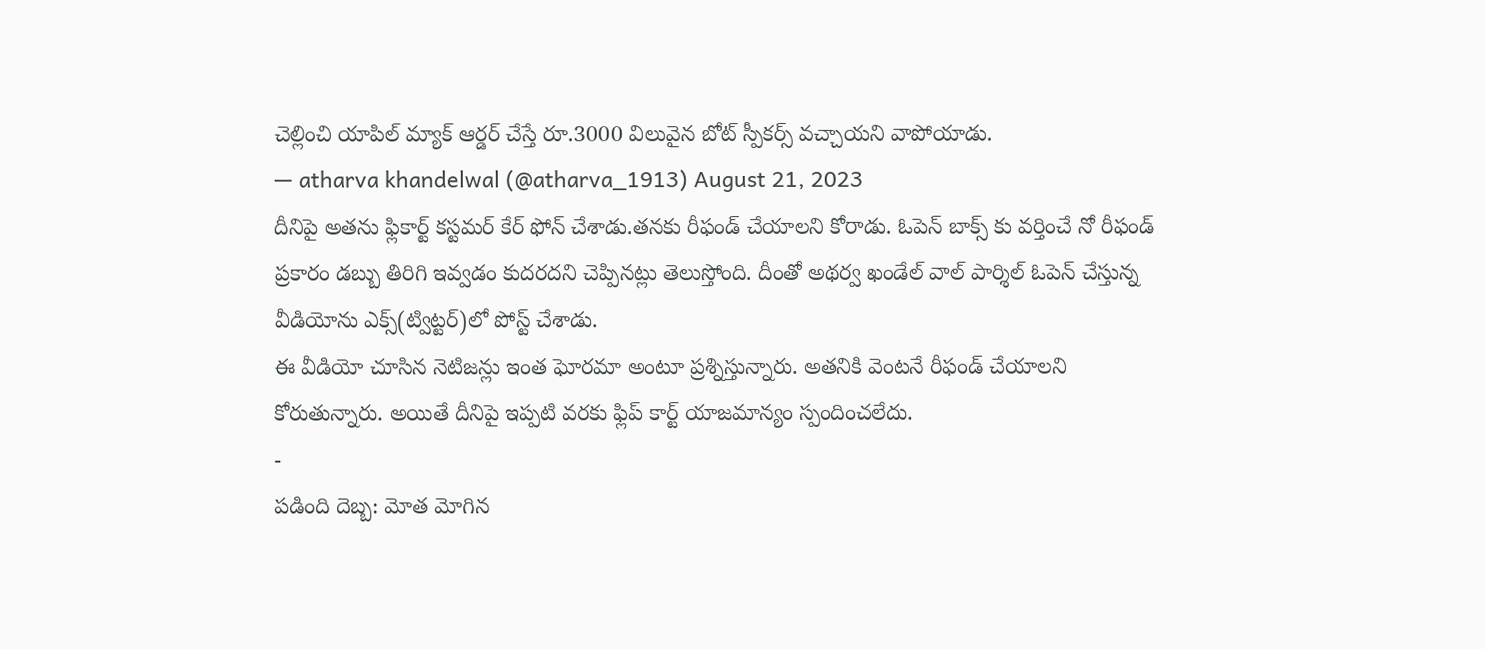చెల్లించి యాపిల్ మ్యాక్ ఆర్డర్ చేస్తే రూ.3000 విలువైన బోట్ స్పీకర్స్ వచ్చాయని వాపోయాడు.
— atharva khandelwal (@atharva_1913) August 21, 2023
దీనిపై అతను ఫ్లికార్ట్ కస్టమర్ కేర్ ఫోన్ చేశాడు.తనకు రీఫండ్ చేయాలని కోరాడు. ఓపెన్ బాక్స్ కు వర్తించే నో రీఫండ్ ప్రకారం డబ్బు తిరిగి ఇవ్వడం కుదరదని చెప్పినట్లు తెలుస్తోంది. దీంతో అథర్వ ఖండేల్ వాల్ పార్శిల్ ఓపెన్ చేస్తున్న వీడియోను ఎక్స్(ట్విట్టర్)లో పోస్ట్ చేశాడు.
ఈ వీడియో చూసిన నెటిజన్లు ఇంత ఘోరమా అంటూ ప్రశ్నిస్తున్నారు. అతనికి వెంటనే రీఫండ్ చేయాలని కోరుతున్నారు. అయితే దీనిపై ఇప్పటి వరకు ఫ్లిప్ కార్ట్ యాజమాన్యం స్పందించలేదు.
-
పడింది దెబ్బ: మోత మోగిన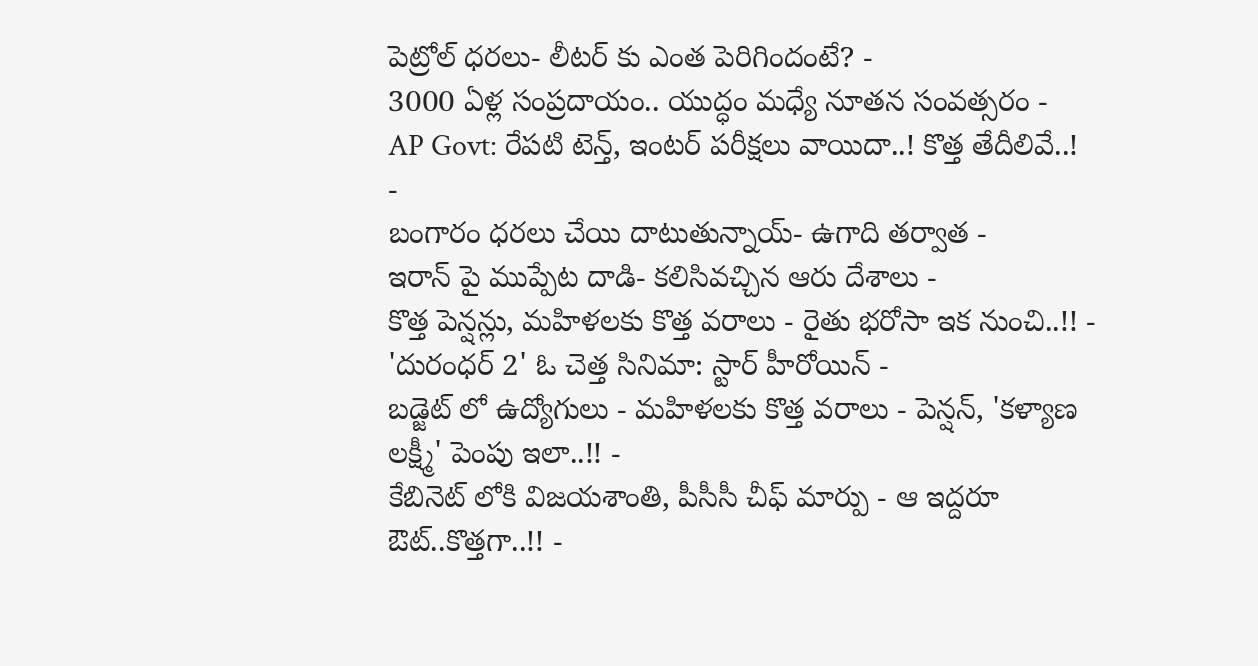పెట్రోల్ ధరలు- లీటర్ కు ఎంత పెరిగిందంటే? -
3000 ఏళ్ల సంప్రదాయం.. యుద్ధం మధ్యే నూతన సంవత్సరం -
AP Govt: రేపటి టెన్త్, ఇంటర్ పరీక్షలు వాయిదా..! కొత్త తేదీలివే..! -
బంగారం ధరలు చేయి దాటుతున్నాయ్- ఉగాది తర్వాత -
ఇరాన్ పై ముప్పేట దాడి- కలిసివచ్చిన ఆరు దేశాలు -
కొత్త పెన్షన్లు, మహిళలకు కొత్త వరాలు - రైతు భరోసా ఇక నుంచి..!! -
'దురంధర్ 2' ఓ చెత్త సినిమా: స్టార్ హీరోయిన్ -
బడ్జెట్ లో ఉద్యోగులు - మహిళలకు కొత్త వరాలు - పెన్షన్, 'కళ్యాణ లక్ష్మీ' పెంపు ఇలా..!! -
కేబినెట్ లోకి విజయశాంతి, పీసీసీ చీఫ్ మార్పు - ఆ ఇద్దరూ ఔట్..కొత్తగా..!! -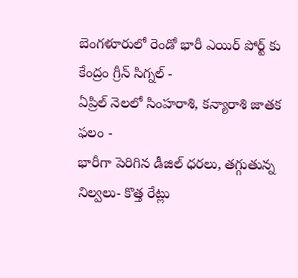బెంగళూరులో రెండో భారీ ఎయిర్ పోర్ట్ కు కేంద్రం గ్రీన్ సిగ్నల్ -
ఏప్రిల్ నెలలో సింహరాశి, కన్యారాశి జాతక ఫలం -
భారీగా పెరిగిన డీజిల్ ధరలు, తగ్గుతున్న నిల్వలు- కొత్త రేట్లు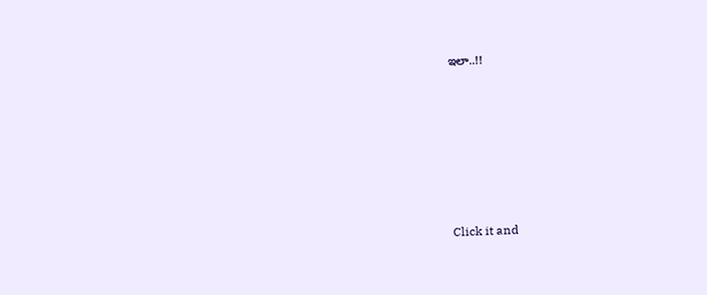ఇలా..!!












Click it and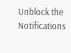Unblock the Notifications